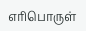எரிபொருள்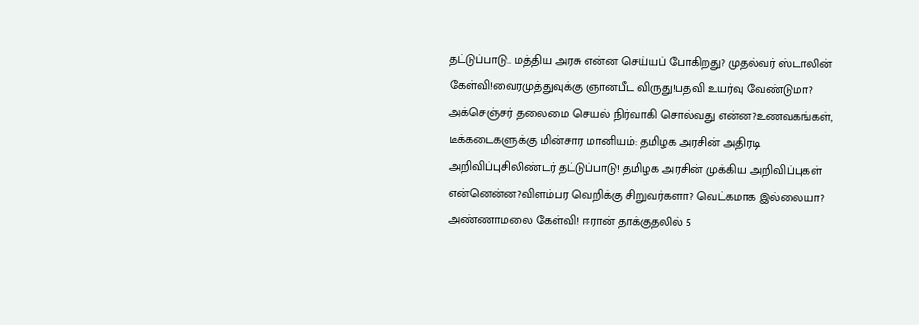தட்டுப்பாடு.. மத்திய அரசு என்ன செய்யப் போகிறது? முதல்வர் ஸ்டாலின் கேள்வி!வைரமுத்துவுக்கு ஞானபீட விருது!பதவி உயர்வு வேண்டுமா? அக்செஞ்சர் தலைமை செயல் நிர்வாகி சொல்வது என்ன?உணவகங்கள், டீக்கடைகளுக்கு மின்சார மானியம்: தமிழக அரசின் அதிரடி அறிவிப்புசிலிண்டர் தட்டுப்பாடு! தமிழக அரசின் முக்கிய அறிவிப்புகள் என்னென்ன?விளம்பர வெறிக்கு சிறுவர்களா? வெட்கமாக இல்லையா? அண்ணாமலை கேள்வி! ஈரான் தாக்குதலில் 5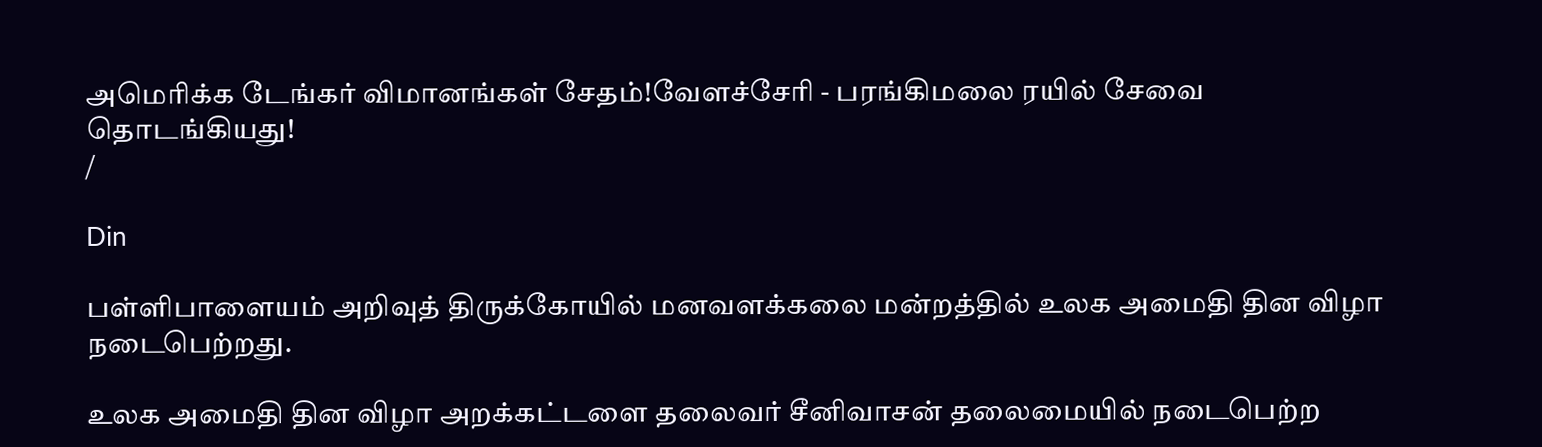அமெரிக்க டேங்கர் விமானங்கள் சேதம்!வேளச்சேரி - பரங்கிமலை ரயில் சேவை தொடங்கியது!
/

Din

பள்ளிபாளையம் அறிவுத் திருக்கோயில் மனவளக்கலை மன்றத்தில் உலக அமைதி தின விழா நடைபெற்றது.

உலக அமைதி தின விழா அறக்கட்டளை தலைவர் சீனிவாசன் தலைமையில் நடைபெற்ற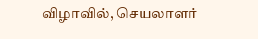விழாவில், செயலாளர்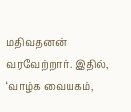மதிவதனன் வரவேற்றார். இதில், ‘வாழ்க வையகம்,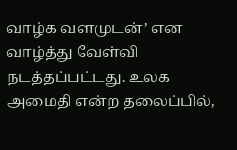வாழ்க வளமுடன்’ என வாழ்த்து வேள்வி நடத்தப்பட்டது. உலக அமைதி என்ற தலைப்பில்,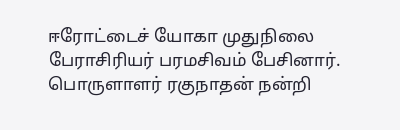ஈரோட்டைச் யோகா முதுநிலை பேராசிரியர் பரமசிவம் பேசினார். பொருளாளர் ரகுநாதன் நன்றி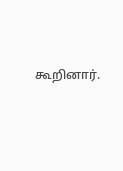கூறினார்.